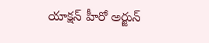యాక్షన్ హీరో అర్జున్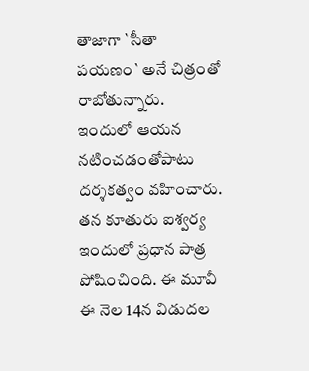తాజాగా `సీతా పయణం` అనే చిత్రంతో రాబోతున్నారు. ఇందులో ఆయన నటించడంతోపాటు దర్శకత్వం వహించారు. తన కూతురు ఐశ్వర్య ఇందులో ప్రధాన పాత్ర పోషించింది. ఈ మూవీ ఈ నెల 14న విడుదల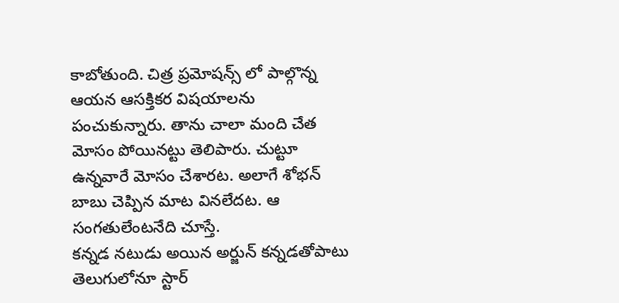కాబోతుంది. చిత్ర ప్రమోషన్స్ లో పాల్గొన్న ఆయన ఆసక్తికర విషయాలను పంచుకున్నారు. తాను చాలా మంది చేత మోసం పోయినట్టు తెలిపారు. చుట్టూ ఉన్నవారే మోసం చేశారట. అలాగే శోభన్ బాబు చెప్పిన మాట వినలేదట. ఆ సంగతులేంటనేది చూస్తే.
కన్నడ నటుడు అయిన అర్జున్ కన్నడతోపాటు తెలుగులోనూ స్టార్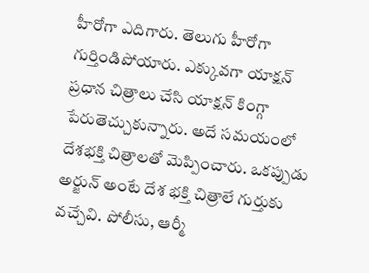హీరోగా ఎదిగారు. తెలుగు హీరోగా గుర్తిండిపోయారు. ఎక్కువగా యాక్షన్ ప్రధాన చిత్రాలు చేసి యాక్షన్ కింగ్గా పేరుతెచ్చుకున్నారు. అదే సమయంలో దేశభక్తి చిత్రాలతో మెప్పించారు. ఒకప్పుడు అర్జున్ అంటే దేశ భక్తి చిత్రాలే గుర్తుకు వచ్చేవి. పోలీసు, ఆర్మీ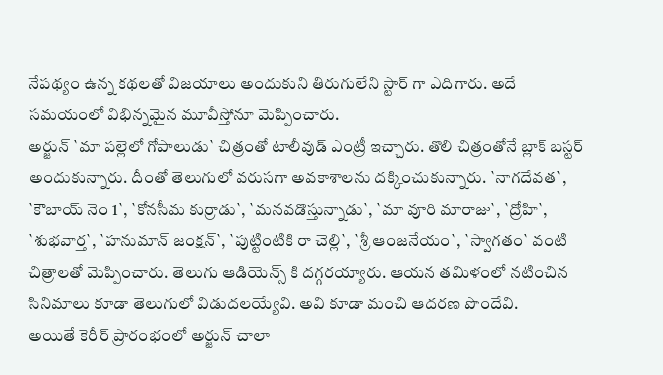నేపథ్యం ఉన్న కథలతో విజయాలు అందుకుని తిరుగులేని స్టార్ గా ఎదిగారు. అదే సమయంలో విభిన్నమైన మూవీస్తోనూ మెప్పించారు.
అర్జున్ `మా పల్లెలో గోపాలుడు` చిత్రంతో టాలీవుడ్ ఎంట్రీ ఇచ్చారు. తొలి చిత్రంతోనే బ్లాక్ బస్టర్ అందుకున్నారు. దీంతో తెలుగులో వరుసగా అవకాశాలను దక్కించుకున్నారు. `నాగదేవత`, `కౌబాయ్ నెం 1`, `కోనసీమ కుర్రాడు`, `మనవడొస్తున్నాడు`, `మా వూరి మారాజు`, `ద్రోహి`, `శుభవార్త`, `హనుమాన్ జంక్షన్`, `పుట్టింటికి రా చెల్లి`, `శ్రీ ఆంజనేయం`, `స్వాగతం` వంటి చిత్రాలతో మెప్పించారు. తెలుగు ఆడియెన్స్ కి దగ్గరయ్యారు. ఆయన తమిళంలో నటించిన సినిమాలు కూడా తెలుగులో విడుదలయ్యేవి. అవి కూడా మంచి ఆదరణ పొందేవి.
అయితే కెరీర్ ప్రారంభంలో అర్జున్ చాలా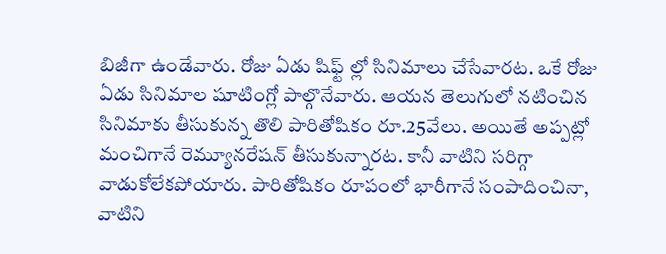బిజీగా ఉండేవారు. రోజు ఏడు షిఫ్ట్ ల్లో సినిమాలు చేసేవారట. ఒకే రోజు ఏడు సినిమాల షూటింగ్లో పాల్గొనేవారు. ఆయన తెలుగులో నటించిన సినిమాకు తీసుకున్న తొలి పారితోషికం రూ.25వేలు. అయితే అప్పట్లో మంచిగానే రెమ్యూనరేషన్ తీసుకున్నారట. కానీ వాటిని సరిగ్గా వాడుకోలేకపోయారు. పారితోషికం రూపంలో భారీగానే సంపాదించినా, వాటిని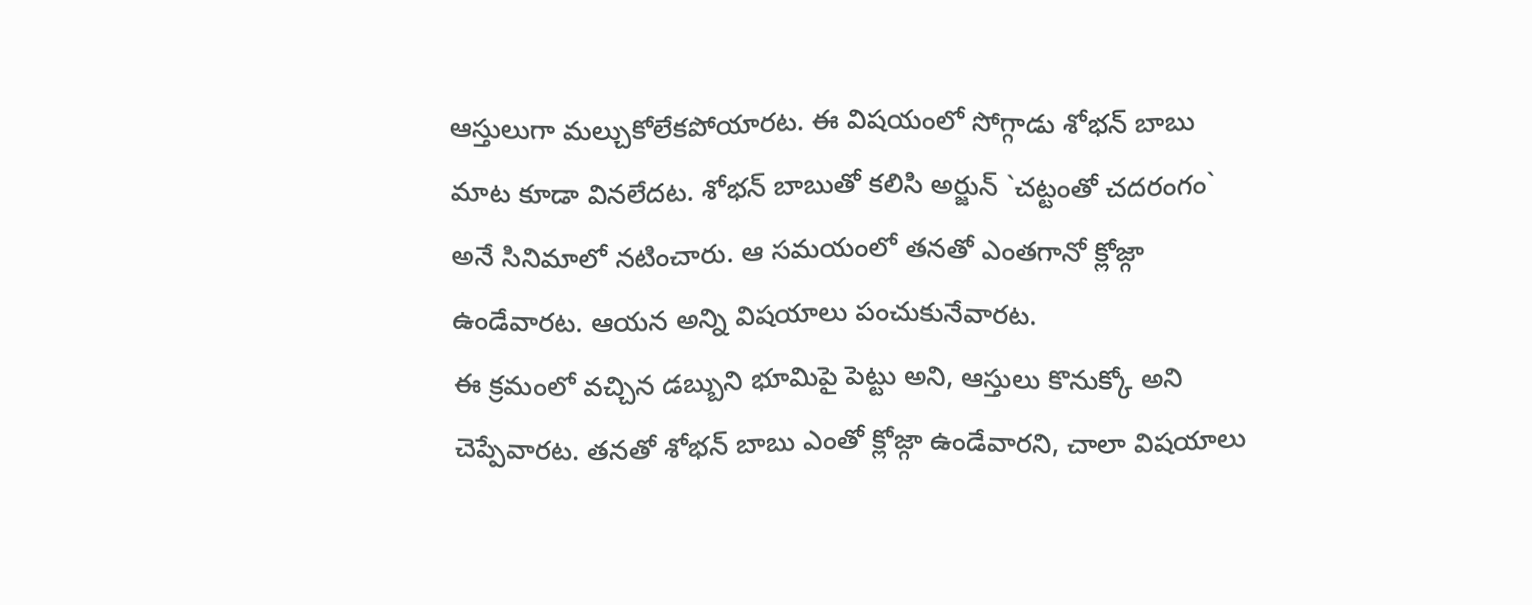ఆస్తులుగా మల్చుకోలేకపోయారట. ఈ విషయంలో సోగ్గాడు శోభన్ బాబు మాట కూడా వినలేదట. శోభన్ బాబుతో కలిసి అర్జున్ `చట్టంతో చదరంగం` అనే సినిమాలో నటించారు. ఆ సమయంలో తనతో ఎంతగానో క్లోజ్గా ఉండేవారట. ఆయన అన్ని విషయాలు పంచుకునేవారట.
ఈ క్రమంలో వచ్చిన డబ్బుని భూమిపై పెట్టు అని, ఆస్తులు కొనుక్కో అని చెప్పేవారట. తనతో శోభన్ బాబు ఎంతో క్లోజ్గా ఉండేవారని, చాలా విషయాలు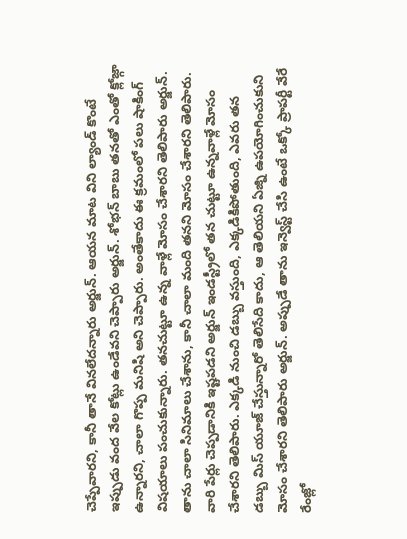చెప్పేవారని, కానీ తానే వినలేదన్నారు అర్జున్. ఆయన మాట విని ల్యాండ్ కొంటే ఇప్పుడు వంద వేల కోట్లు ఉండేవని చెప్పారు అర్జున్. శోభన్ బాబు తనతో ఎంతో క్లోజ్గా ఉన్నారని, చాలా గొప్ప మనిషి అని చెప్పారు. అంతేకాదు ఈ క్రమంలో పలు షాకింగ్ విషయాలు పంచుకున్నారు. తనచుట్టూ ఉన్న వాళ్లే మోసం చేశారని తెలిపారు అర్జున్.
తాను చాలా సినిమాలు చేశాను, కానీ చాలా మంది తనని మోసం చేశారని తెలిపారు. వారి పేర్లు చెప్పడానికి ఇష్టపడని అర్జున్ ఇండస్ట్రీలో తన చుట్టూ ఉన్నవాళ్లే మోసం చేశారని తెలిపారు. ఎక్కడి నుంచి డబ్బు వస్తుంది, ఎక్కడికిపోతుంది, ఎవరు తన డబ్బు మిస్ యూజ్ చేస్తున్నారో తెలిసేది కాదు, ఆ తెలియని ఏజ్ని ఉపయోగించుకుని మోసం చేశారని తెలిపారు అర్జున్. అప్పుడే తాను ఇన్వెస్ట్ చేసి ఉంటే ఒక్కో ప్రాపర్టీ వేరే రేంజ్లో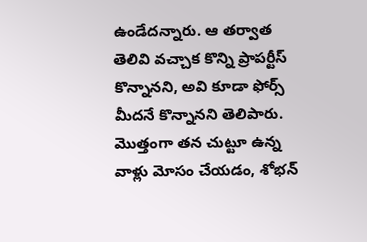ఉండేదన్నారు. ఆ తర్వాత తెలివి వచ్చాక కొన్ని ప్రాపర్టీస్ కొన్నానని, అవి కూడా ఫోర్స్ మీదనే కొన్నానని తెలిపారు. మొత్తంగా తన చుట్టూ ఉన్న వాళ్లు మోసం చేయడం, శోభన్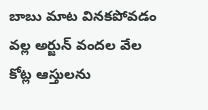బాబు మాట వినకపోవడం వల్ల అర్జున్ వందల వేల కోట్ల ఆస్తులను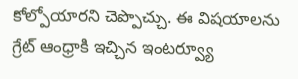కోల్పోయారని చెప్పొచ్చు. ఈ విషయాలను గ్రేట్ ఆంధ్రాకి ఇచ్చిన ఇంటర్వ్యూ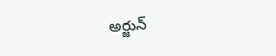అర్జున్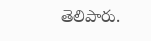తెలిపారు.